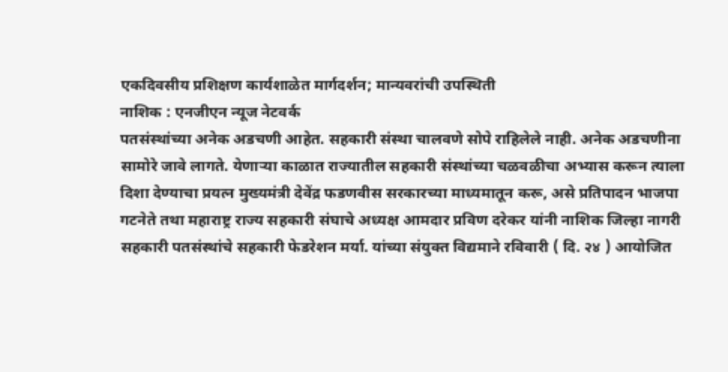एकदिवसीय प्रशिक्षण कार्यशाळेत मार्गदर्शन; मान्यवरांची उपस्थिती
नाशिक : एनजीएन न्यूज नेटवर्क
पतसंस्थांच्या अनेक अडचणी आहेत. सहकारी संस्था चालवणे सोपे राहिलेले नाही. अनेक अडचणीना सामोरे जावे लागते. येणाऱ्या काळात राज्यातील सहकारी संस्थांच्या चळवळीचा अभ्यास करून त्याला दिशा देण्याचा प्रयत्न मुख्यमंत्री देवेंद्र फडणवीस सरकारच्या माध्यमातून करू, असे प्रतिपादन भाजपा गटनेते तथा महाराष्ट्र राज्य सहकारी संघाचे अध्यक्ष आमदार प्रविण दरेकर यांनी नाशिक जिल्हा नागरी सहकारी पतसंस्थांचे सहकारी फेडरेशन मर्या. यांच्या संयुक्त विद्यमाने रविवारी ( दि. २४ ) आयोजित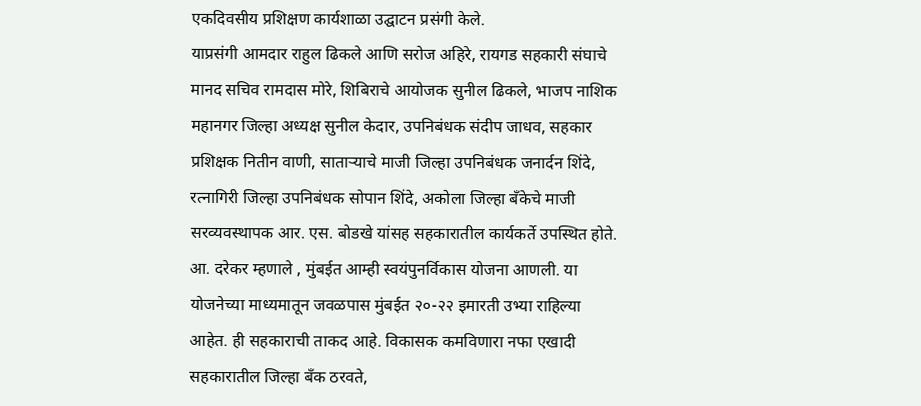एकदिवसीय प्रशिक्षण कार्यशाळा उद्घाटन प्रसंगी केले.
याप्रसंगी आमदार राहुल ढिकले आणि सरोज अहिरे, रायगड सहकारी संघाचे मानद सचिव रामदास मोरे, शिबिराचे आयोजक सुनील ढिकले, भाजप नाशिक महानगर जिल्हा अध्यक्ष सुनील केदार, उपनिबंधक संदीप जाधव, सहकार प्रशिक्षक नितीन वाणी, साताऱ्याचे माजी जिल्हा उपनिबंधक जनार्दन शिंदे, रत्नागिरी जिल्हा उपनिबंधक सोपान शिंदे, अकोला जिल्हा बँकेचे माजी सरव्यवस्थापक आर. एस. बोडखे यांसह सहकारातील कार्यकर्ते उपस्थित होते.
आ. दरेकर म्हणाले , मुंबईत आम्ही स्वयंपुनर्विकास योजना आणली. या योजनेच्या माध्यमातून जवळपास मुंबईत २०-२२ इमारती उभ्या राहिल्या आहेत. ही सहकाराची ताकद आहे. विकासक कमविणारा नफा एखादी सहकारातील जिल्हा बँक ठरवते,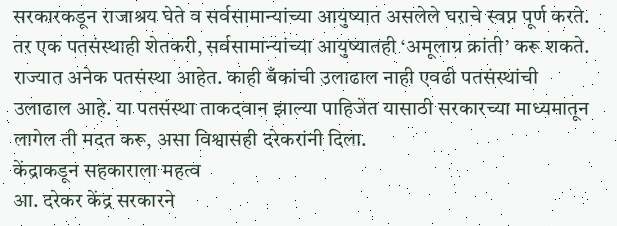सरकारकडून राजाश्रय घेते व सर्वसामान्यांच्या आयुष्यात असलेले घराचे स्वप्न पूर्ण करते. तर एक पतसंस्थाही शेतकरी, सर्वसामान्यांच्या आयुष्यातही ‘अमूलाग्र क्रांती’ करू शकते. राज्यात अनेक पतसंस्था आहेत. काही बँकांची उलाढाल नाही एवढी पतसंस्थांची उलाढाल आहे. या पतसंस्था ताकदवान झाल्या पाहिजेत यासाठी सरकारच्या माध्यमातून लागेल ती मदत करू, असा विश्वासही दरेकरांनी दिला.
केंद्राकडून सहकाराला महत्व
आ. दरेकर केंद्र सरकारने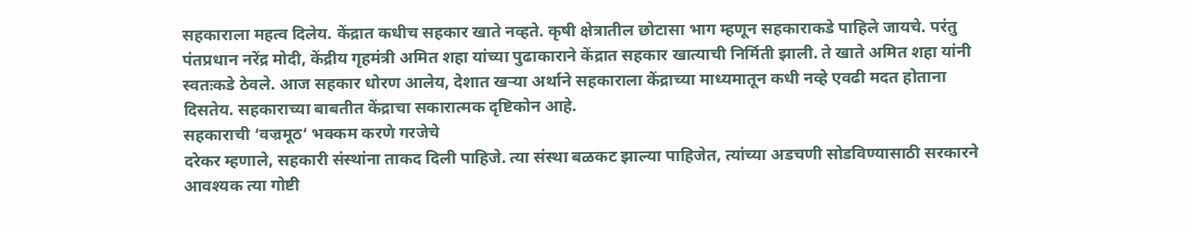सहकाराला महत्व दिलेय. केंद्रात कधीच सहकार खाते नव्हते. कृषी क्षेत्रातील छोटासा भाग म्हणून सहकाराकडे पाहिले जायचे. परंतु पंतप्रधान नरेंद्र मोदी, केंद्रीय गृहमंत्री अमित शहा यांच्या पुढाकाराने केंद्रात सहकार खात्याची निर्मिती झाली. ते खाते अमित शहा यांनी स्वतःकडे ठेवले. आज सहकार धोरण आलेय, देशात खऱ्या अर्थाने सहकाराला केंद्राच्या माध्यमातून कधी नव्हे एवढी मदत होताना दिसतेय. सहकाराच्या बाबतीत केंद्राचा सकारात्मक दृष्टिकोन आहे.
सहकाराची ‘वज्रमूठ‘ भक्कम करणे गरजेचे
दरेकर म्हणाले, सहकारी संस्थांना ताकद दिली पाहिजे. त्या संस्था बळकट झाल्या पाहिजेत, त्यांच्या अडचणी सोडविण्यासाठी सरकारने आवश्यक त्या गोष्टी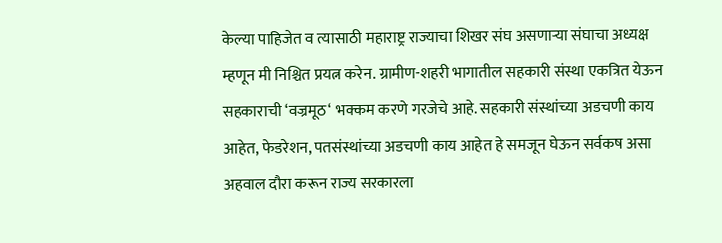केल्या पाहिजेत व त्यासाठी महाराष्ट्र राज्याचा शिखर संघ असणाऱ्या संघाचा अध्यक्ष म्हणून मी निश्चित प्रयत्न करेन. ग्रामीण-शहरी भागातील सहकारी संस्था एकत्रित येऊन सहकाराची ‘वज्रमूठ‘ भक्कम करणे गरजेचे आहे. सहकारी संस्थांच्या अडचणी काय आहेत, फेडरेशन, पतसंस्थांच्या अडचणी काय आहेत हे समजून घेऊन सर्वकष असा अहवाल दौरा करून राज्य सरकारला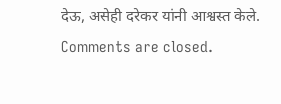देऊ, असेही दरेकर यांनी आश्वस्त केले.
Comments are closed.